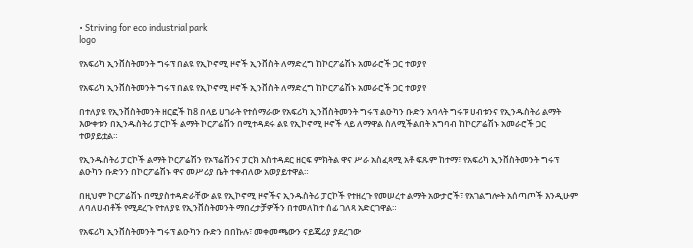• Striving for eco industrial park
logo

የአፍሪካ ኢንቨስትመንት ግሩፕ በልዩ የኢኮኖሚ ዞኖች ኢንቨስት ለማድረግ ከኮርፖሬሽኑ አመራሮች ጋር ተወያየ

የአፍሪካ ኢንቨስትመንት ግሩፕ በልዩ የኢኮኖሚ ዞኖች ኢንቨስት ለማድረግ ከኮርፖሬሽኑ አመራሮች ጋር ተወያየ

በተለያዩ የኢንቨስትመንት ዘርፎች ከ8 በላይ ሀገራት የተሰማራው የአፍሪካ ኢንቨስትመንት ግሩፕ ልዑካን ቡድን አባላት ግሩፑ ሀብቱንና የኢንዱስትሪ ልማት እውቀቱን በኢንዱስትሪ ፓርኮች ልማት ኮርፖሬሽን በሚተዳደሩ ልዩ የኢኮኖሚ ዞኖች ላይ ለማዋል ስለሚችልበት አግባብ ከኮርፖሬሽኑ አመራሮች ጋር ተወያይቷል።

የኢንዱስትሪ ፓርኮች ልማት ኮርፖሬሽን የኦፕሬሽንና ፓርክ አስተዳደር ዘርፍ ምክትል ዋና ሥራ አስፈጻሚ አቶ ፍጹም ከተማ፣ የአፍሪካ ኢንቨስትመንት ግሩፕ ልዑካን ቡድንን በኮርፖሬሽኑ ዋና መሥሪያ ቤት ተቀብለው አወያይተዋል።

በዚህም ኮርፖሬሽኑ በሚያስተዳድራቸው ልዩ የኢኮኖሚ ዞኖችና ኢንዱስትሪ ፓርኮች የተዘረጉ የመሠረተ ልማት አውታሮች፣ የአገልግሎት አሰጣጦች እንዲሁም ለባለሀብቶች የሚደረጉ የተለያዩ የኢንቨስትመንት ማበረታቻዎችን በተመለከተ ሰፊ ገለጻ አድርገዋል።

የአፍሪካ ኢንቨስትመንት ግሩፕ ልዑካን ቡድን በበኩሉ፣ መቀመጫውን ናይጄሪያ ያደረገው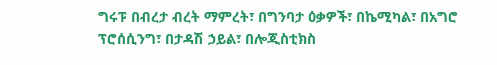ግሩፑ በብረታ ብረት ማምረት፣ በግንባታ ዕቃዎች፣ በኬሚካል፣ በአግሮ ፕሮሰሲንግ፣ በታዳሽ ኃይል፣ በሎጂስቲክስ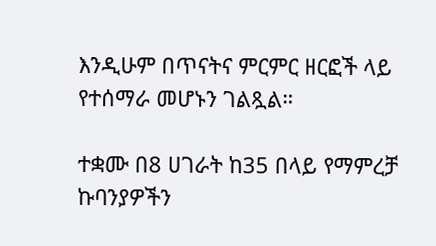እንዲሁም በጥናትና ምርምር ዘርፎች ላይ የተሰማራ መሆኑን ገልጿል።

ተቋሙ በ8 ሀገራት ከ35 በላይ የማምረቻ ኩባንያዎችን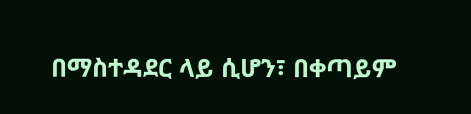በማስተዳደር ላይ ሲሆን፣ በቀጣይም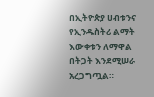በኢትዮጵያ ሀብቱንና የኢንዱስትሪ ልማት እውቀቱን ለማዋል በትጋት እንደሚሠራ አረጋግጧል።